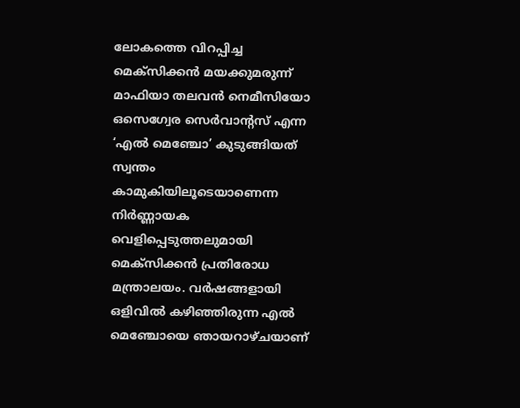ലോകത്തെ വിറപ്പിച്ച മെക്സിക്കൻ മയക്കുമരുന്ന് മാഫിയാ തലവൻ നെമീസിയോ ഒസെഗ്വേര സെർവാന്റസ് എന്ന ‘എൽ മെഞ്ചോ’ കുടുങ്ങിയത് സ്വന്തം കാമുകിയിലൂടെയാണെന്ന നിർണ്ണായക വെളിപ്പെടുത്തലുമായി മെക്സിക്കൻ പ്രതിരോധ മന്ത്രാലയം. വർഷങ്ങളായി ഒളിവിൽ കഴിഞ്ഞിരുന്ന എൽ മെഞ്ചോയെ ഞായറാഴ്ചയാണ്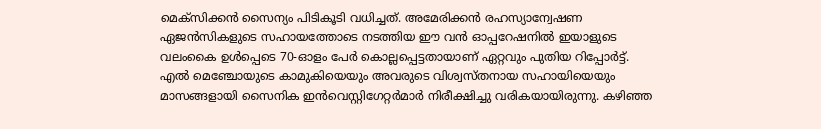മെക്സിക്കൻ സൈന്യം പിടികൂടി വധിച്ചത്. അമേരിക്കൻ രഹസ്യാന്വേഷണ ഏജൻസികളുടെ സഹായത്തോടെ നടത്തിയ ഈ വൻ ഓപ്പറേഷനിൽ ഇയാളുടെ വലംകൈ ഉൾപ്പെടെ 70-ഓളം പേർ കൊല്ലപ്പെട്ടതായാണ് ഏറ്റവും പുതിയ റിപ്പോർട്ട്.
എൽ മെഞ്ചോയുടെ കാമുകിയെയും അവരുടെ വിശ്വസ്തനായ സഹായിയെയും മാസങ്ങളായി സൈനിക ഇൻവെസ്റ്റിഗേറ്റർമാർ നിരീക്ഷിച്ചു വരികയായിരുന്നു. കഴിഞ്ഞ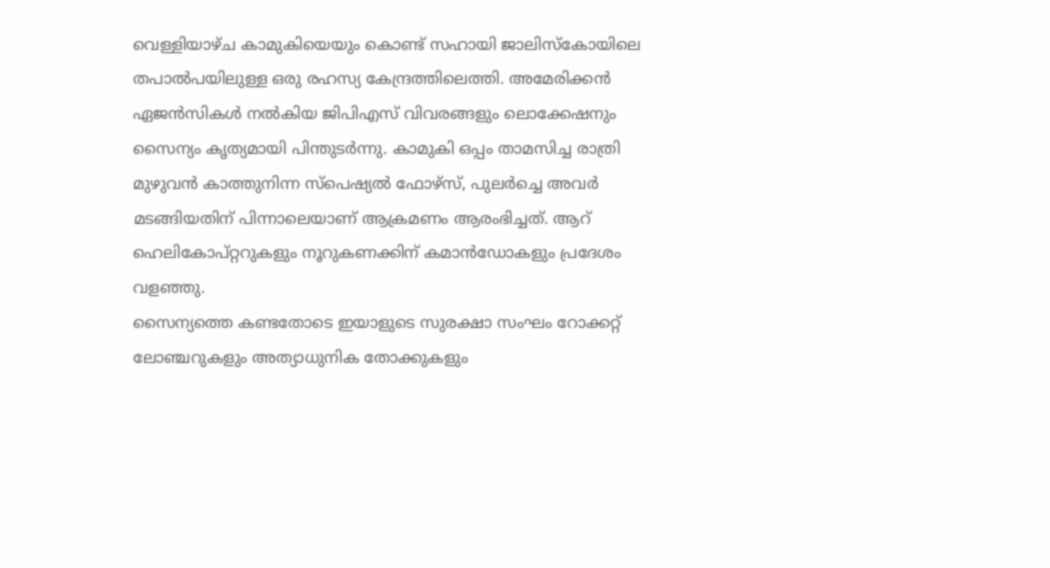വെള്ളിയാഴ്ച കാമുകിയെയും കൊണ്ട് സഹായി ജാലിസ്കോയിലെ തപാൽപയിലുള്ള ഒരു രഹസ്യ കേന്ദ്രത്തിലെത്തി. അമേരിക്കൻ ഏജൻസികൾ നൽകിയ ജിപിഎസ് വിവരങ്ങളും ലൊക്കേഷനും സൈന്യം കൃത്യമായി പിന്തുടർന്നു. കാമുകി ഒപ്പം താമസിച്ച രാത്രി മുഴുവൻ കാത്തുനിന്ന സ്പെഷ്യൽ ഫോഴ്സ്, പുലർച്ചെ അവർ മടങ്ങിയതിന് പിന്നാലെയാണ് ആക്രമണം ആരംഭിച്ചത്. ആറ് ഹെലികോപ്റ്ററുകളും നൂറുകണക്കിന് കമാൻഡോകളും പ്രദേശം വളഞ്ഞു.
സൈന്യത്തെ കണ്ടതോടെ ഇയാളുടെ സുരക്ഷാ സംഘം റോക്കറ്റ് ലോഞ്ചറുകളും അത്യാധുനിക തോക്കുകളും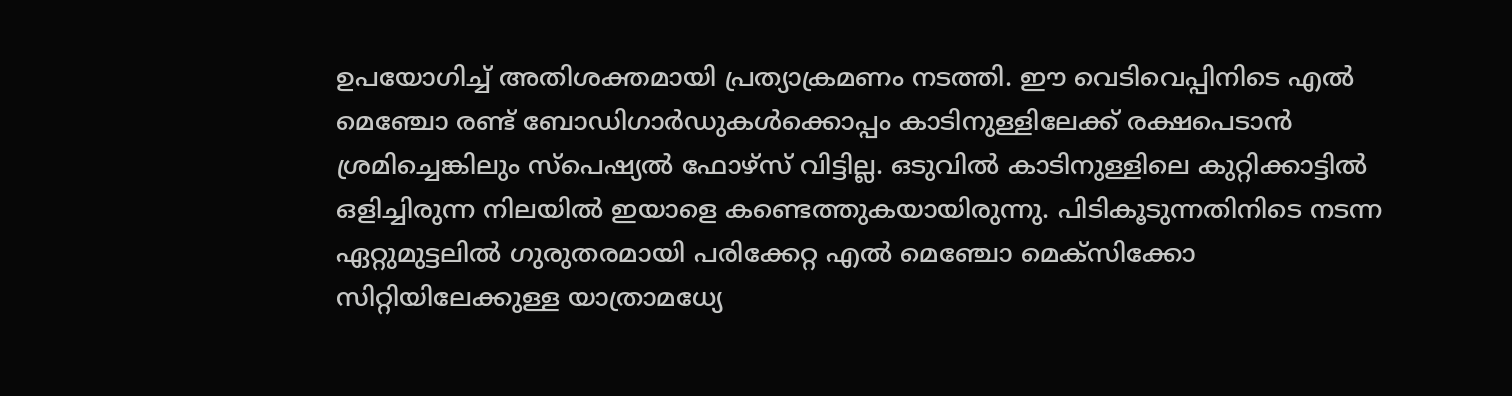ഉപയോഗിച്ച് അതിശക്തമായി പ്രത്യാക്രമണം നടത്തി. ഈ വെടിവെപ്പിനിടെ എൽ മെഞ്ചോ രണ്ട് ബോഡിഗാർഡുകൾക്കൊപ്പം കാടിനുള്ളിലേക്ക് രക്ഷപെടാൻ ശ്രമിച്ചെങ്കിലും സ്പെഷ്യൽ ഫോഴ്സ് വിട്ടില്ല. ഒടുവിൽ കാടിനുള്ളിലെ കുറ്റിക്കാട്ടിൽ ഒളിച്ചിരുന്ന നിലയിൽ ഇയാളെ കണ്ടെത്തുകയായിരുന്നു. പിടികൂടുന്നതിനിടെ നടന്ന ഏറ്റുമുട്ടലിൽ ഗുരുതരമായി പരിക്കേറ്റ എൽ മെഞ്ചോ മെക്സിക്കോ സിറ്റിയിലേക്കുള്ള യാത്രാമധ്യേ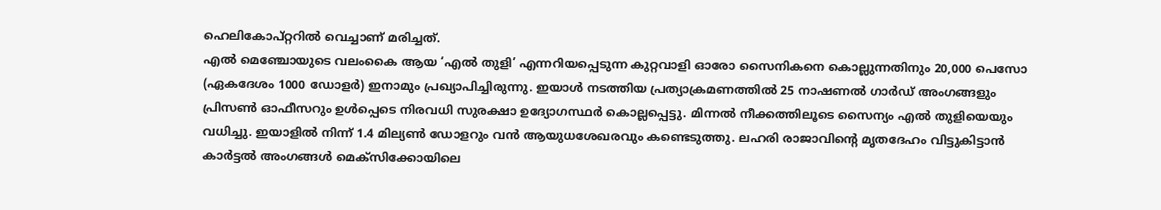ഹെലികോപ്റ്ററിൽ വെച്ചാണ് മരിച്ചത്.
എൽ മെഞ്ചോയുടെ വലംകൈ ആയ ‘എൽ തുളി’ എന്നറിയപ്പെടുന്ന കുറ്റവാളി ഓരോ സൈനികനെ കൊല്ലുന്നതിനും 20,000 പെസോ (ഏകദേശം 1000 ഡോളർ) ഇനാമും പ്രഖ്യാപിച്ചിരുന്നു. ഇയാൾ നടത്തിയ പ്രത്യാക്രമണത്തിൽ 25 നാഷണൽ ഗാർഡ് അംഗങ്ങളും പ്രിസൺ ഓഫീസറും ഉൾപ്പെടെ നിരവധി സുരക്ഷാ ഉദ്യോഗസ്ഥർ കൊല്ലപ്പെട്ടു. മിന്നൽ നീക്കത്തിലൂടെ സൈന്യം എൽ തുളിയെയും വധിച്ചു. ഇയാളിൽ നിന്ന് 1.4 മില്യൺ ഡോളറും വൻ ആയുധശേഖരവും കണ്ടെടുത്തു. ലഹരി രാജാവിന്റെ മൃതദേഹം വിട്ടുകിട്ടാൻ കാർട്ടൽ അംഗങ്ങൾ മെക്സിക്കോയിലെ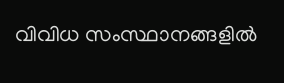വിവിധ സംസ്ഥാനങ്ങളിൽ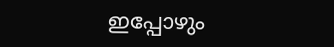ഇപ്പോഴും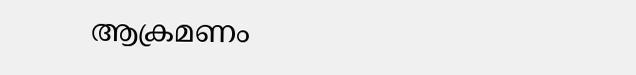ആക്രമണം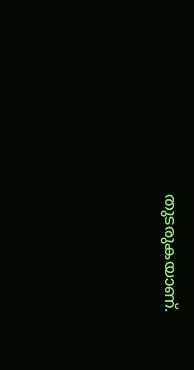തുടരുകയാണ്.